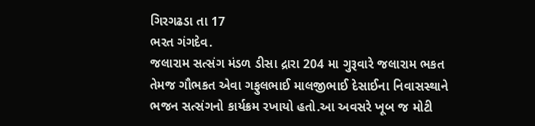ગિરગઢડા તા 17
ભરત ગંગદેવ.
જલારામ સત્સંગ મંડળ ડીસા દ્રારા 204 મા ગુરૂવારે જલારામ ભકત તેમજ ગૌભકત એવા ગફુલભાઈ માલજીભાઈ દેસાઈના નિવાસસ્થાને ભજન સત્સંગનો કાર્યક્રમ રખાયો હતો.આ અવસરે ખૂબ જ મોટી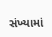સંખ્યામાં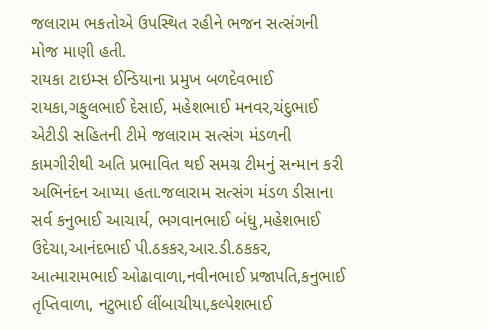જલારામ ભકતોએ ઉપસ્થિત રહીને ભજન સત્સંગની મોજ માણી હતી.
રાયકા ટાઇમ્સ ઈન્ડિયાના પ્રમુખ બળદેવભાઈ રાયકા,ગફુલભાઈ દેસાઈ, મહેશભાઈ મનવર,ચંદુભાઈ એટીડી સહિતની ટીમે જલારામ સત્સંગ મંડળની કામગીરીથી અતિ પ્રભાવિત થઈ સમગ્ર ટીમનું સન્માન કરી અભિનંદન આપ્યા હતા.જલારામ સત્સંગ મંડળ ડીસાના સર્વ કનુભાઈ આચાર્ય, ભગવાનભાઈ બંધુ,મહેશભાઈ ઉદેચા,આનંદભાઈ પી.ઠકકર,આર.ડી.ઠકકર, આત્મારામભાઈ ઓઢાવાળા,નવીનભાઈ પ્રજાપતિ,કનુભાઈ તૃપ્તિવાળા, નટુભાઈ લીંબાચીયા,કલ્પેશભાઈ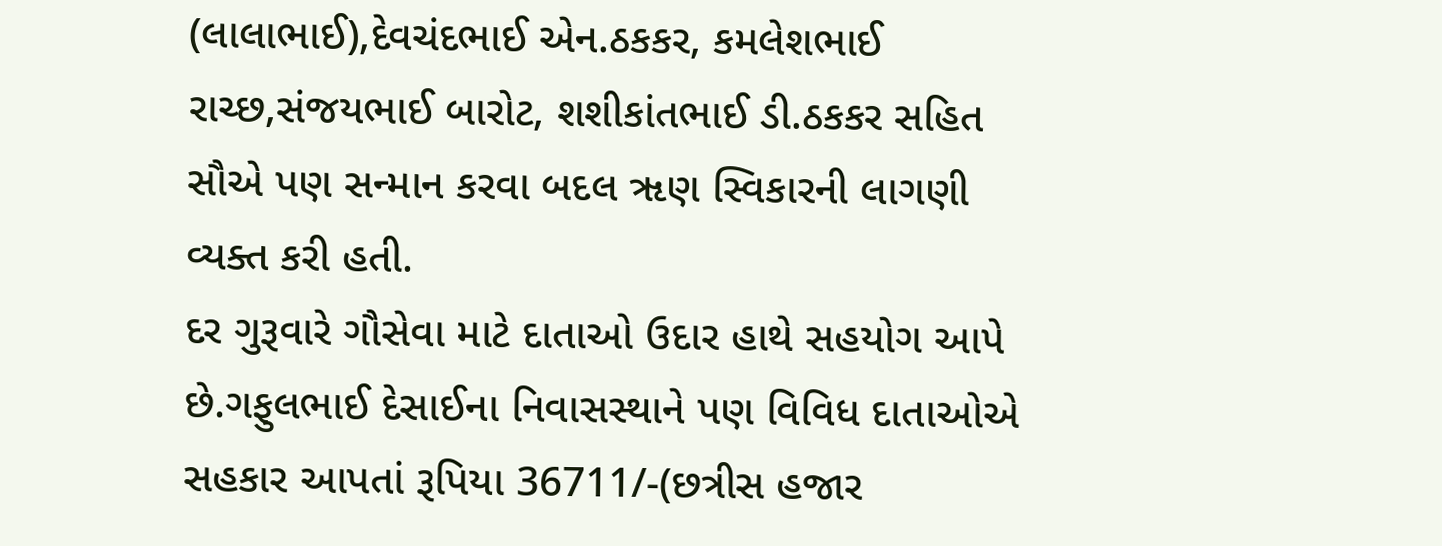(લાલાભાઈ),દેવચંદભાઈ એન.ઠકકર, કમલેશભાઈ રાચ્છ,સંજયભાઈ બારોટ, શશીકાંતભાઈ ડી.ઠકકર સહિત સૌએ પણ સન્માન કરવા બદલ ૠણ સ્વિકારની લાગણી વ્યક્ત કરી હતી.
દર ગુરૂવારે ગૌસેવા માટે દાતાઓ ઉદાર હાથે સહયોગ આપે છે.ગફુલભાઈ દેસાઈના નિવાસસ્થાને પણ વિવિધ દાતાઓએ સહકાર આપતાં રૂપિયા 36711/-(છત્રીસ હજાર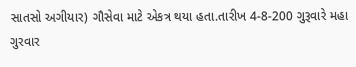સાતસો અગીયાર) ગૌસેવા માટે એકત્ર થયા હતા.તારીખ 4-8-200 ગુરૂવારે મહા ગુરવાર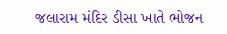જલારામ મંદિર ડીસા ખાતે ભોજન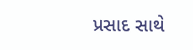પ્રસાદ સાથે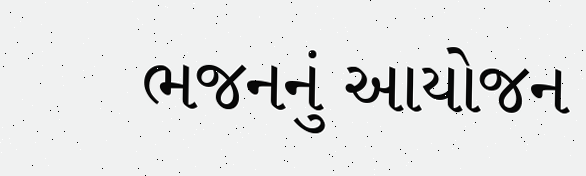ભજનનું આયોજન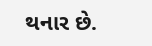થનાર છે.